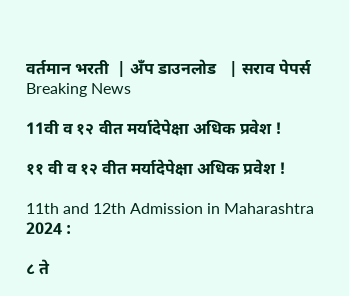वर्तमान भरती  | अँप डाउनलोड   | सराव पेपर्स
Breaking News

11वी व १२ वीत मर्यादेपेक्षा अधिक प्रवेश !

११ वी व १२ वीत मर्यादेपेक्षा अधिक प्रवेश !

11th and 12th Admission in Maharashtra 2024 :

८ ते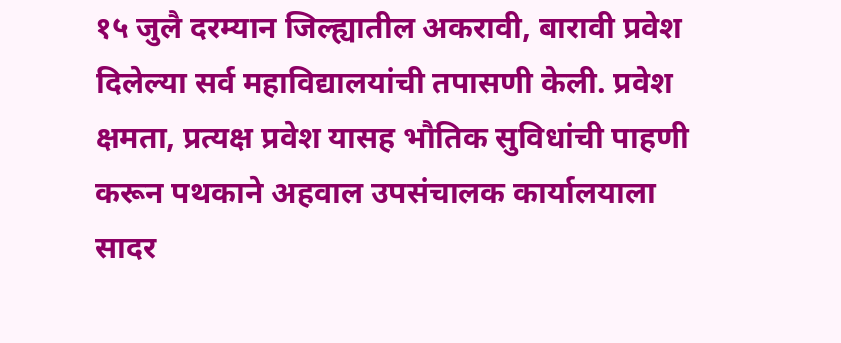१५ जुलै दरम्यान जिल्ह्यातील अकरावी, बारावी प्रवेश दिलेल्या सर्व महाविद्यालयांची तपासणी केली. प्रवेश क्षमता, प्रत्यक्ष प्रवेश यासह भौतिक सुविधांची पाहणी करून पथकाने अहवाल उपसंचालक कार्यालयाला सादर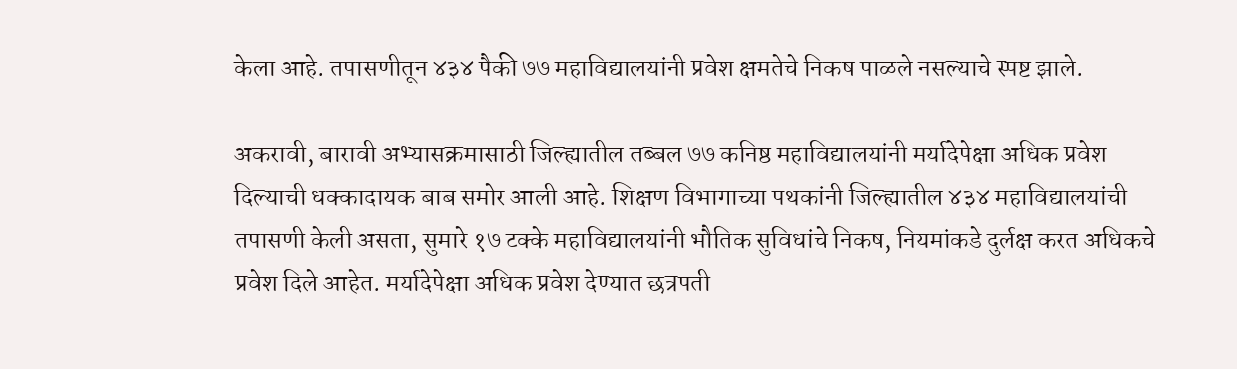केला आहे. तपासणीतून ४३४ पैकी ७७ महाविद्यालयांनी प्रवेश क्षमतेचे निकष पाळले नसल्याचे स्पष्ट झाले.

अकरावी, बारावी अभ्यासक्रमासाठी जिल्ह्यातील तब्बल ७७ कनिष्ठ महाविद्यालयांनी मर्यादेपेक्षा अधिक प्रवेश दिल्याची धक्कादायक बाब समोर आली आहे. शिक्षण विभागाच्या पथकांनी जिल्ह्यातील ४३४ महाविद्यालयांची तपासणी केली असता, सुमारे १७ टक्के महाविद्यालयांनी भौतिक सुविधांचे निकष, नियमांकडे दुर्लक्ष करत अधिकचे प्रवेश दिले आहेत. मर्यादेपेक्षा अधिक प्रवेश देण्यात छत्रपती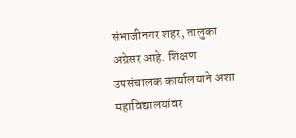संभाजीनगर शहर, तालुका अग्रेसर आहे. शिक्षण उपसंचालक कार्यालयाने अशा महाविद्यालयांवर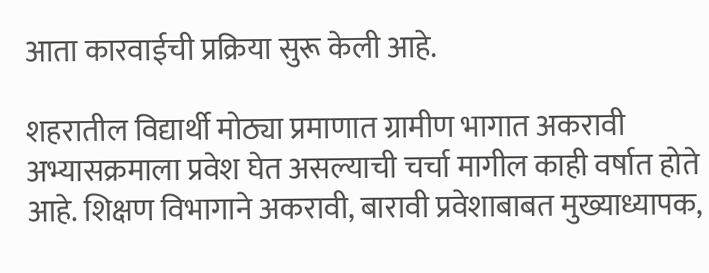आता कारवाईची प्रक्रिया सुरू केली आहे.

शहरातील विद्यार्थी मोठ्या प्रमाणात ग्रामीण भागात अकरावी अभ्यासक्रमाला प्रवेश घेत असल्याची चर्चा मागील काही वर्षात होते आहे. शिक्षण विभागाने अकरावी, बारावी प्रवेशाबाबत मुख्याध्यापक,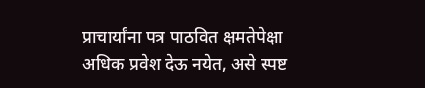प्राचार्यांना पत्र पाठवित क्षमतेपेक्षा अधिक प्रवेश देऊ नयेत, असे स्पष्ट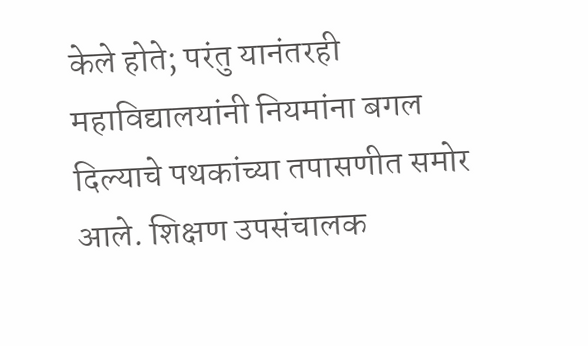केले होते; परंतु यानंतरही महाविद्यालयांनी नियमांना बगल दिल्याचे पथकांच्या तपासणीत समोर आले. शिक्षण उपसंचालक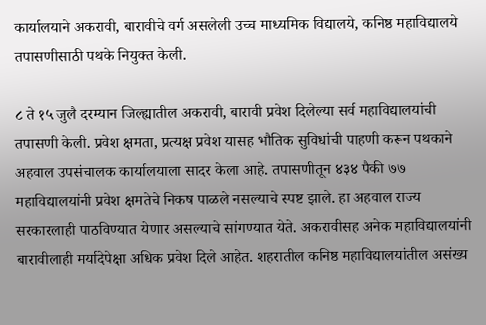कार्यालयाने अकरावी, बारावीचे वर्ग असलेली उच्च माध्यमिक विद्यालये, कनिष्ठ महाविद्यालये तपासणीसाठी पथके नियुक्त केली.

८ ते १५ जुलै दरम्यान जिल्ह्यातील अकरावी, बारावी प्रवेश दिलेल्या सर्व महाविद्यालयांची तपासणी केली. प्रवेश क्षमता, प्रत्यक्ष प्रवेश यासह भौतिक सुविधांची पाहणी करून पथकाने अहवाल उपसंचालक कार्यालयाला सादर केला आहे. तपासणीतून ४३४ पैकी ७७ महाविद्यालयांनी प्रवेश क्षमतेचे निकष पाळले नसल्याचे स्पष्ट झाले. हा अहवाल राज्य सरकारलाही पाठविण्यात येणार असल्याचे सांगण्यात येते. अकरावीसह अनेक महाविद्यालयांनी बारावीलाही मर्यादेपेक्षा अधिक प्रवेश दिले आहेत. शहरातील कनिष्ठ महाविद्यालयांतील असंख्य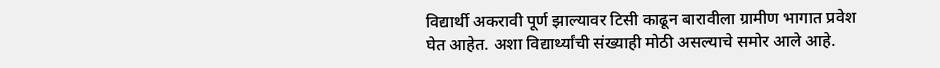विद्यार्थी अकरावी पूर्ण झाल्यावर टिसी काढून बारावीला ग्रामीण भागात प्रवेश घेत आहेत. अशा विद्यार्थ्यांची संख्याही मोठी असल्याचे समोर आले आहे.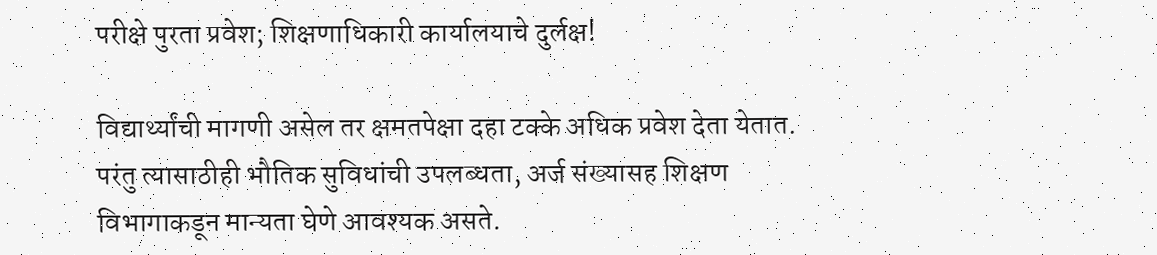परीक्षे पुरता प्रवेश; शिक्षणाधिकारी कार्यालयाचे दुर्लक्ष!

विद्यार्थ्यांची मागणी असेल तर क्षमतपेक्षा दहा टक्के अधिक प्रवेश देता येतात. परंतु त्यासाठीही भौतिक सुविधांची उपलब्धता, अर्ज संख्यासह शिक्षण विभागाकडून मान्यता घेणे आवश्यक असते.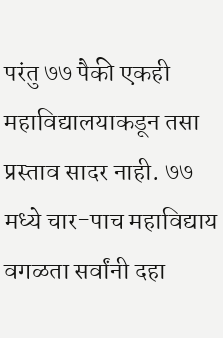परंतु ७७ पैकी एकही महाविद्यालयाकडून तसा प्रस्ताव सादर नाही. ७७ मध्ये चार-पाच महाविद्याय वगळता सर्वांनी दहा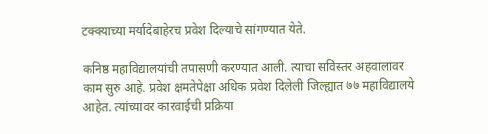टक्क्याच्या मर्यादेबाहेरच प्रवेश दिल्याचे सांगण्यात येते.

कनिष्ठ महाविद्यालयांची तपासणी करण्यात आली. त्याचा सविस्तर अहवालावर काम सुरु आहे. प्रवेश क्षमतेपेक्षा अधिक प्रवेश दिलेली जिल्ह्यात ७७ महाविद्यालये आहेत. त्यांच्यावर कारवाईची प्रक्रिया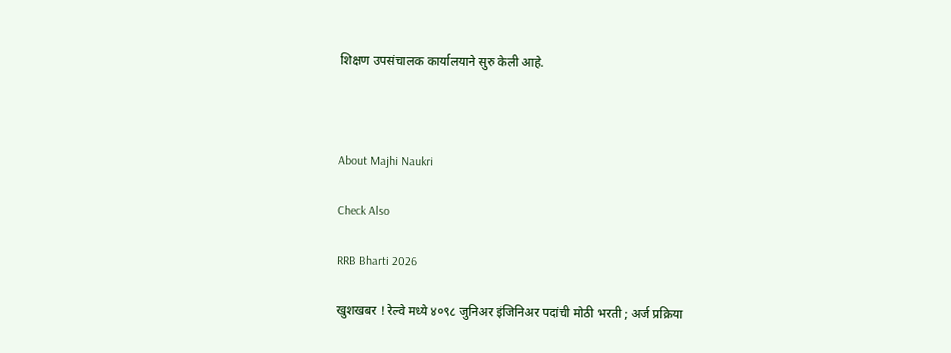शिक्षण उपसंचालक कार्यालयाने सुरु केली आहे.



About Majhi Naukri

Check Also

RRB Bharti 2026

खुशखबर ! रेल्वे मध्ये ४०९८ जुनिअर इंजिनिअर पदांची मोठी भरती ; अर्ज प्रक्रिया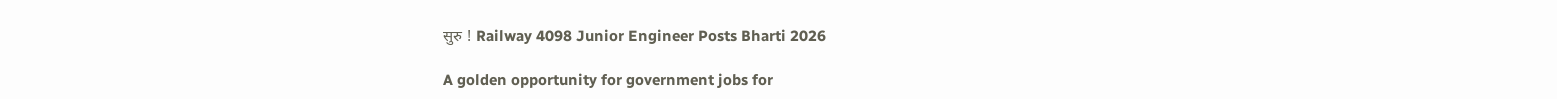सुरु ! Railway 4098 Junior Engineer Posts Bharti 2026

A golden opportunity for government jobs for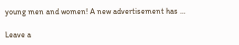young men and women! A new advertisement has …

Leave a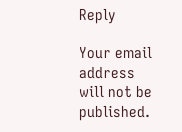Reply

Your email address will not be published.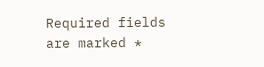Required fields are marked *